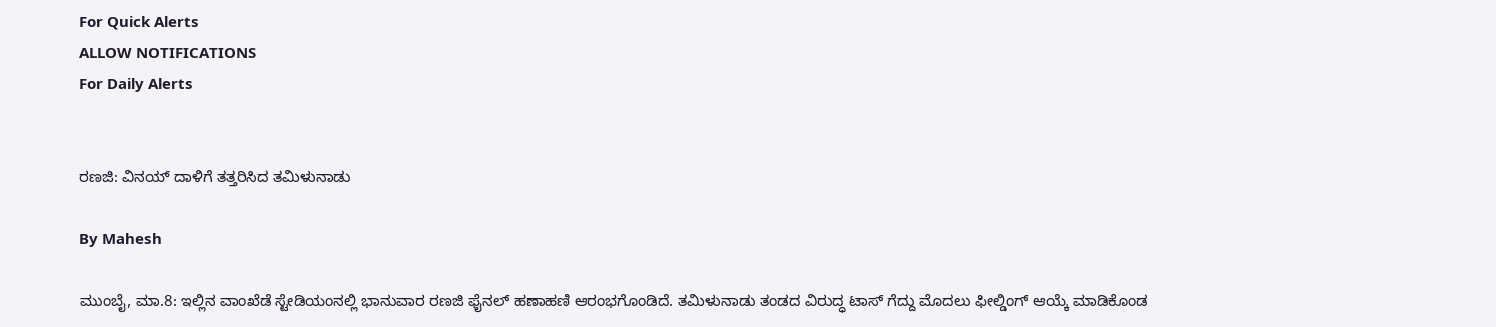For Quick Alerts
ALLOW NOTIFICATIONS
For Daily Alerts


ರಣಜಿ: ವಿನಯ್ ದಾಳಿಗೆ ತತ್ತರಿಸಿದ ತಮಿಳುನಾಡು

By Mahesh

ಮುಂಬೈ, ಮಾ.8: ಇಲ್ಲಿನ ವಾಂಖೆಡೆ ಸ್ಟೇಡಿಯಂನಲ್ಲಿ ಭಾನುವಾರ ರಣಜಿ ಫೈನಲ್ ಹಣಾಹಣಿ ಆರಂಭಗೊಂಡಿದೆ. ತಮಿಳುನಾಡು ತಂಡದ ವಿರುದ್ಧ ಟಾಸ್ ಗೆದ್ದು ಮೊದಲು ಫೀಲ್ಡಿಂಗ್ ಆಯ್ಕೆ ಮಾಡಿಕೊಂಡ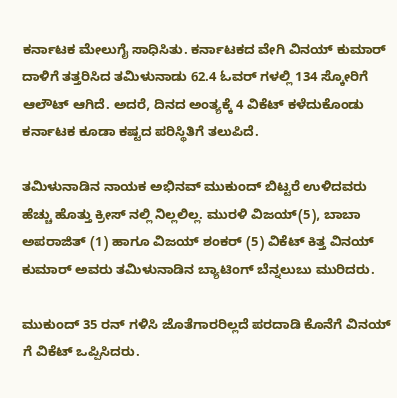ಕರ್ನಾಟಕ ಮೇಲುಗೈ ಸಾಧಿಸಿತು. ಕರ್ನಾಟಕದ ವೇಗಿ ವಿನಯ್ ಕುಮಾರ್ ದಾಳಿಗೆ ತತ್ತರಿಸಿದ ತಮಿಳುನಾಡು 62.4 ಓವರ್ ಗಳಲ್ಲಿ 134 ಸ್ಕೋರಿಗೆ ಆಲೌಟ್ ಆಗಿದೆ. ಅದರೆ, ದಿನದ ಅಂತ್ಯಕ್ಕೆ 4 ವಿಕೆಟ್ ಕಳೆದುಕೊಂಡು ಕರ್ನಾಟಕ ಕೂಡಾ ಕಷ್ಟದ ಪರಿಸ್ಥಿತಿಗೆ ತಲುಪಿದೆ.

ತಮಿಳುನಾಡಿನ ನಾಯಕ ಅಭಿನವ್ ಮುಕುಂದ್ ಬಿಟ್ಟರೆ ಉಳಿದವರು ಹೆಚ್ಚು ಹೊತ್ತು ಕ್ರೀಸ್ ನಲ್ಲಿ ನಿಲ್ಲಲಿಲ್ಲ. ಮುರಳಿ ವಿಜಯ್(5), ಬಾಬಾ ಅಪರಾಜಿತ್ (1) ಹಾಗೂ ವಿಜಯ್ ಶಂಕರ್ (5) ವಿಕೆಟ್ ಕಿತ್ತ ವಿನಯ್ ಕುಮಾರ್ ಅವರು ತಮಿಳುನಾಡಿನ ಬ್ಯಾಟಿಂಗ್ ಬೆನ್ನಲುಬು ಮುರಿದರು.

ಮುಕುಂದ್ 35 ರನ್ ಗಳಿಸಿ ಜೊತೆಗಾರರಿಲ್ಲದೆ ಪರದಾಡಿ ಕೊನೆಗೆ ವಿನಯ್ ಗೆ ವಿಕೆಟ್ ಒಪ್ಪಿಸಿದರು.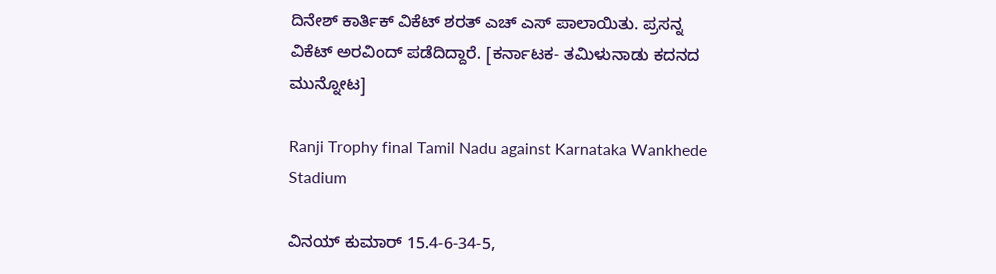ದಿನೇಶ್ ಕಾರ್ತಿಕ್ ವಿಕೆಟ್ ಶರತ್ ಎಚ್ ಎಸ್ ಪಾಲಾಯಿತು. ಪ್ರಸನ್ನ ವಿಕೆಟ್ ಅರವಿಂದ್ ಪಡೆದಿದ್ದಾರೆ. [ಕರ್ನಾಟಕ- ತಮಿಳುನಾಡು ಕದನದ ಮುನ್ನೋಟ]

Ranji Trophy final Tamil Nadu against Karnataka Wankhede Stadium

ವಿನಯ್ ಕುಮಾರ್ 15.4-6-34-5,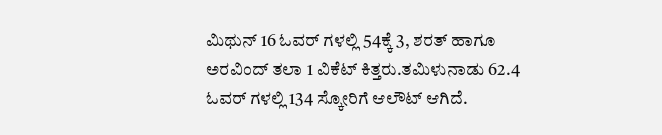ಮಿಥುನ್ 16 ಓವರ್ ಗಳಲ್ಲಿ 54ಕ್ಕೆ 3, ಶರತ್ ಹಾಗೂ ಅರವಿಂದ್ ತಲಾ 1 ವಿಕೆಟ್ ಕಿತ್ತರು.ತಮಿಳುನಾಡು 62.4 ಓವರ್ ಗಳಲ್ಲಿ 134 ಸ್ಕೋರಿಗೆ ಆಲೌಟ್ ಆಗಿದೆ.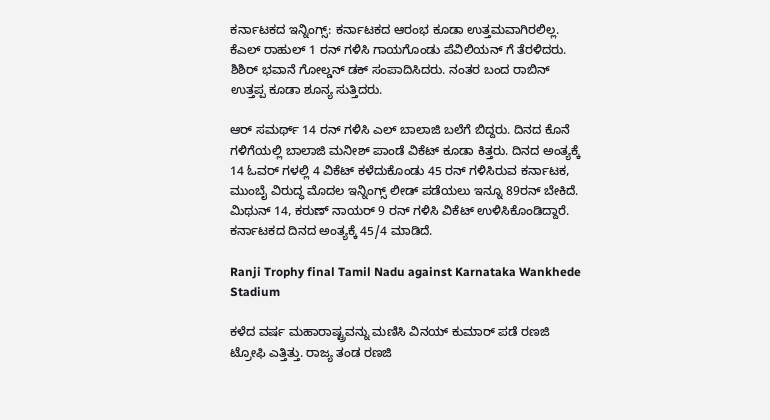ಕರ್ನಾಟಕದ ಇನ್ನಿಂಗ್ಸ್: ಕರ್ನಾಟಕದ ಆರಂಭ ಕೂಡಾ ಉತ್ತಮವಾಗಿರಲಿಲ್ಲ. ಕೆಎಲ್ ರಾಹುಲ್ 1 ರನ್ ಗಳಿಸಿ ಗಾಯಗೊಂಡು ಪೆವಿಲಿಯನ್ ಗೆ ತೆರಳಿದರು. ಶಿಶಿರ್ ಭವಾನೆ ಗೋಲ್ಡನ್ ಡಕ್ ಸಂಪಾದಿಸಿದರು. ನಂತರ ಬಂದ ರಾಬಿನ್ ಉತ್ತಪ್ಪ ಕೂಡಾ ಶೂನ್ಯ ಸುತ್ತಿದರು.

ಆರ್ ಸಮರ್ಥ್ 14 ರನ್ ಗಳಿಸಿ ಎಲ್ ಬಾಲಾಜಿ ಬಲೆಗೆ ಬಿದ್ದರು. ದಿನದ ಕೊನೆ ಗಳಿಗೆಯಲ್ಲಿ ಬಾಲಾಜಿ ಮನೀಶ್ ಪಾಂಡೆ ವಿಕೆಟ್ ಕೂಡಾ ಕಿತ್ತರು. ದಿನದ ಅಂತ್ಯಕ್ಕೆ 14 ಓವರ್ ಗಳಲ್ಲಿ 4 ವಿಕೆಟ್ ಕಳೆದುಕೊಂಡು 45 ರನ್ ಗಳಿಸಿರುವ ಕರ್ನಾಟಕ, ಮುಂಬೈ ವಿರುದ್ಧ ಮೊದಲ ಇನ್ನಿಂಗ್ಸ್ ಲೀಡ್ ಪಡೆಯಲು ಇನ್ನೂ 89ರನ್ ಬೇಕಿದೆ. ಮಿಥುನ್ 14, ಕರುಣ್ ನಾಯರ್ 9 ರನ್ ಗಳಿಸಿ ವಿಕೆಟ್ ಉಳಿಸಿಕೊಂಡಿದ್ದಾರೆ. ಕರ್ನಾಟಕದ ದಿನದ ಅಂತ್ಯಕ್ಕೆ 45/4 ಮಾಡಿದೆ.

Ranji Trophy final Tamil Nadu against Karnataka Wankhede Stadium

ಕಳೆದ ವರ್ಷ ಮಹಾರಾಷ್ಟ್ರವನ್ನು ಮಣಿಸಿ ವಿನಯ್ ಕುಮಾರ್ ಪಡೆ ರಣಜಿ ಟ್ರೋಫಿ ಎತ್ತಿತ್ತು. ರಾಜ್ಯ ತಂಡ ರಣಜಿ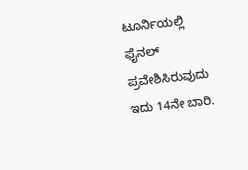ಟೂರ್ನಿಯಲ್ಲಿ ಫೈನಲ್‌ ಪ್ರವೇಶಿಸಿರುವುದು ಇದು 14ನೇ ಬಾರಿ.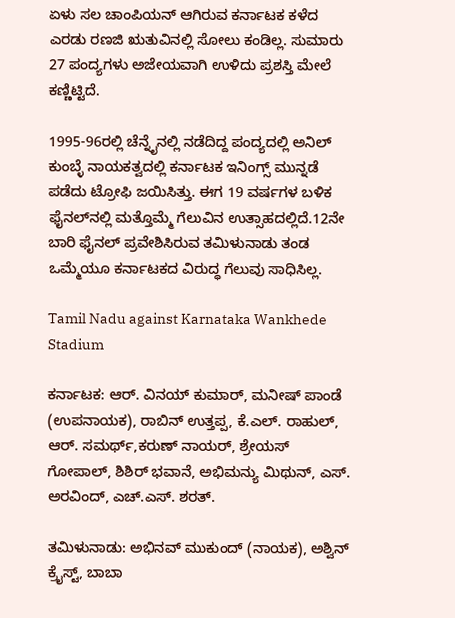ಏಳು ಸಲ ಚಾಂಪಿಯನ್ ಆಗಿರುವ ಕರ್ನಾಟಕ ಕಳೆದ ಎರಡು ರಣಜಿ ಋತುವಿನಲ್ಲಿ ಸೋಲು ಕಂಡಿಲ್ಲ. ಸುಮಾರು 27 ಪಂದ್ಯಗಳು ಅಜೇಯವಾಗಿ ಉಳಿದು ಪ್ರಶಸ್ತಿ ಮೇಲೆ ಕಣ್ಣಿಟ್ಟಿದೆ.

1995-96ರಲ್ಲಿ ಚೆನ್ನೈನಲ್ಲಿ ನಡೆದಿದ್ದ ಪಂದ್ಯದಲ್ಲಿ ಅನಿಲ್‌ ಕುಂಬ್ಳೆ ನಾಯಕತ್ವದಲ್ಲಿ ಕರ್ನಾಟಕ ಇನಿಂಗ್ಸ್‌ ಮುನ್ನಡೆ ಪಡೆದು ಟ್ರೋಫಿ ಜಯಿಸಿತ್ತು. ಈಗ 19 ವರ್ಷಗಳ ಬಳಿಕ ಫೈನಲ್‌ನಲ್ಲಿ ಮತ್ತೊಮ್ಮೆ ಗೆಲುವಿನ ಉತ್ಸಾಹದಲ್ಲಿದೆ.12ನೇ ಬಾರಿ ಫೈನಲ್ ಪ್ರವೇಶಿಸಿರುವ ತಮಿಳುನಾಡು ತಂಡ ಒಮ್ಮೆಯೂ ಕರ್ನಾಟಕದ ವಿರುದ್ಧ ಗೆಲುವು ಸಾಧಿಸಿಲ್ಲ.

Tamil Nadu against Karnataka Wankhede Stadium

ಕರ್ನಾಟಕ: ಆರ್‌. ವಿನಯ್‌ ಕುಮಾರ್‌, ಮನೀಷ್ ಪಾಂಡೆ (ಉಪನಾಯಕ), ರಾಬಿನ್‌ ಉತ್ತಪ್ಪ, ಕೆ.ಎಲ್‌. ರಾಹುಲ್‌, ಆರ್‌. ಸಮರ್ಥ್‌,ಕರುಣ್ ನಾಯರ್, ಶ್ರೇಯಸ್‌ ಗೋಪಾಲ್‌, ಶಿಶಿರ್‌ ಭವಾನೆ, ಅಭಿಮನ್ಯು ಮಿಥುನ್‌, ಎಸ್‌. ಅರವಿಂದ್‌, ಎಚ್‌.ಎಸ್‌. ಶರತ್‌.

ತಮಿಳುನಾಡು: ಅಭಿನವ್‌ ಮುಕುಂದ್‌ (ನಾಯಕ), ಅಶ್ವಿನ್‌ ಕ್ರೈಸ್ಟ್‌, ಬಾಬಾ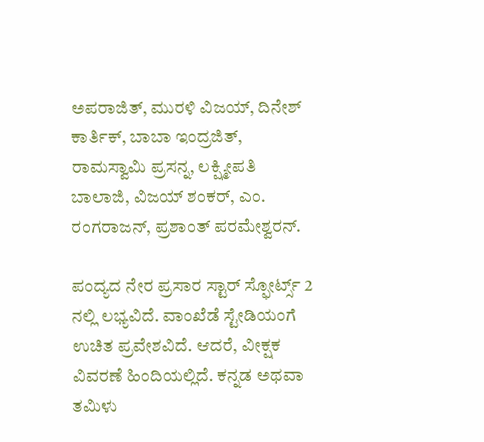ಅಪರಾಜಿತ್‌, ಮುರಳಿ ವಿಜಯ್‌, ದಿನೇಶ್‌ ಕಾರ್ತಿಕ್‌, ಬಾಬಾ ಇಂದ್ರಜಿತ್‌, ರಾಮಸ್ವಾಮಿ ಪ್ರಸನ್ನ, ಲಕ್ಷ್ಮೀಪತಿ ಬಾಲಾಜಿ, ವಿಜಯ್ ಶಂಕರ್‌, ಎಂ. ರಂಗರಾಜನ್‌, ಪ್ರಶಾಂತ್‌ ಪರಮೇಶ್ವರನ್‌.

ಪಂದ್ಯದ ನೇರ ಪ್ರಸಾರ ಸ್ಟಾರ್ ಸ್ಫೋರ್ಟ್ಸ್ 2 ನಲ್ಲಿ ಲಭ್ಯವಿದೆ. ವಾಂಖೆಡೆ ಸ್ಟೇಡಿಯಂಗೆ ಉಚಿತ ಪ್ರವೇಶವಿದೆ. ಆದರೆ, ವೀಕ್ಷಕ ವಿವರಣೆ ಹಿಂದಿಯಲ್ಲಿದೆ. ಕನ್ನಡ ಅಥವಾ ತಮಿಳು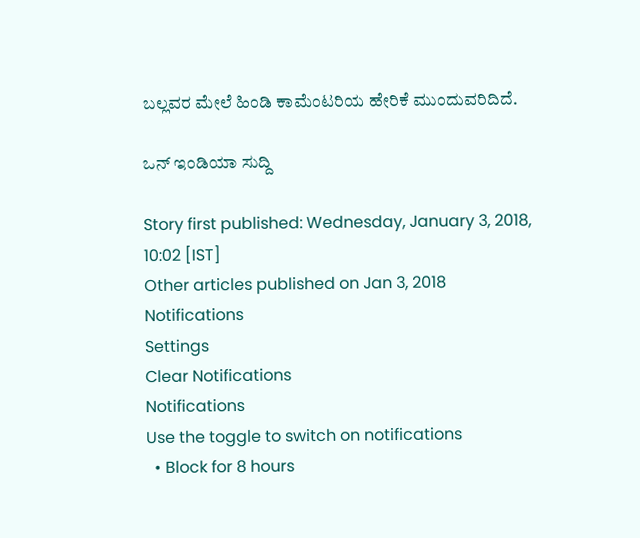ಬಲ್ಲವರ ಮೇಲೆ ಹಿಂಡಿ ಕಾಮೆಂಟರಿಯ ಹೇರಿಕೆ ಮುಂದುವರಿದಿದೆ.

ಒನ್ ಇಂಡಿಯಾ ಸುದ್ದಿ

Story first published: Wednesday, January 3, 2018, 10:02 [IST]
Other articles published on Jan 3, 2018
Notifications
Settings
Clear Notifications
Notifications
Use the toggle to switch on notifications
  • Block for 8 hours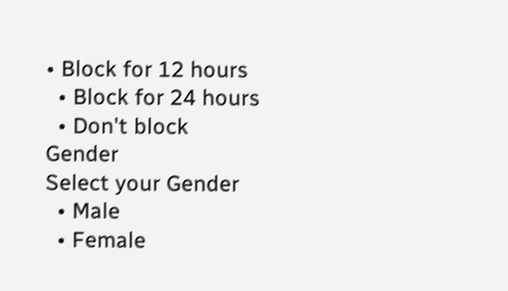• Block for 12 hours
  • Block for 24 hours
  • Don't block
Gender
Select your Gender
  • Male
  • Female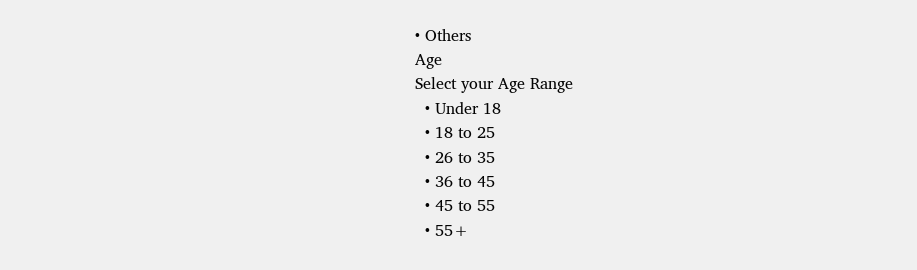• Others
Age
Select your Age Range
  • Under 18
  • 18 to 25
  • 26 to 35
  • 36 to 45
  • 45 to 55
  • 55+